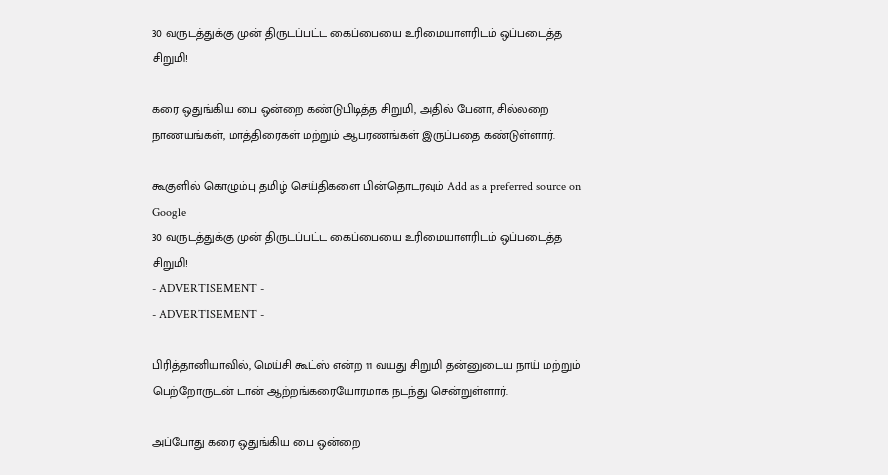30 வருடத்துக்கு முன் திருடப்பட்ட கைப்பையை உரிமையாளரிடம் ஒப்படைத்த சிறுமி!

கரை ஒதுங்கிய பை ஒன்றை கண்டுபிடித்த சிறுமி, அதில் பேனா, சில்லறை நாணயங்கள், மாத்திரைகள் மற்றும் ஆபரணங்கள் இருப்பதை கண்டுள்ளார்.

கூகுளில் கொழும்பு தமிழ் செய்திகளை பின்தொடரவும் Add as a preferred source on Google
30 வருடத்துக்கு முன் திருடப்பட்ட கைப்பையை உரிமையாளரிடம் ஒப்படைத்த சிறுமி!
- ADVERTISEMENT -
- ADVERTISEMENT -

பிரித்தானியாவில், மெய்சி கூட்ஸ் என்ற 11 வயது சிறுமி தன்னுடைய நாய் மற்றும் பெற்றோருடன் டான் ஆற்றங்கரையோரமாக நடந்து சென்றுள்ளார்.

அப்போது கரை ஒதுங்கிய பை ஒன்றை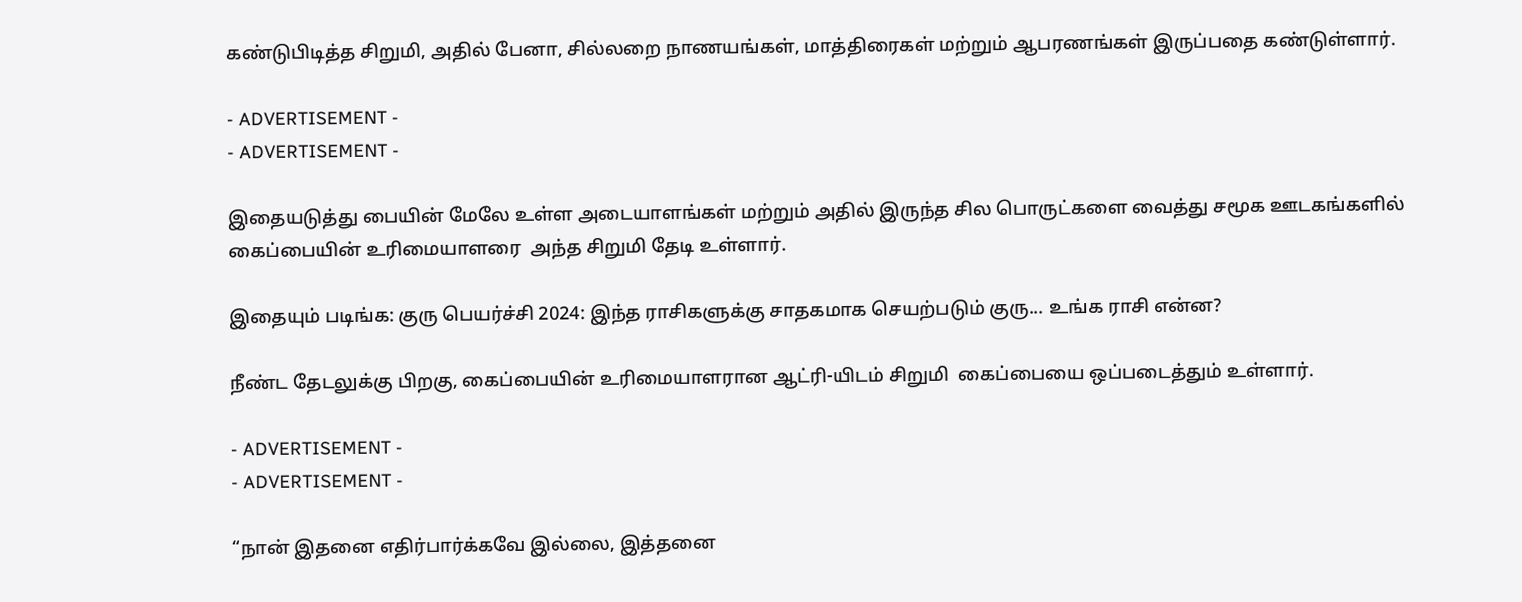கண்டுபிடித்த சிறுமி, அதில் பேனா, சில்லறை நாணயங்கள், மாத்திரைகள் மற்றும் ஆபரணங்கள் இருப்பதை கண்டுள்ளார்.

- ADVERTISEMENT -
- ADVERTISEMENT -

இதையடுத்து பையின் மேலே உள்ள அடையாளங்கள் மற்றும் அதில் இருந்த சில பொருட்களை வைத்து சமூக ஊடகங்களில் கைப்பையின் உரிமையாளரை  அந்த சிறுமி தேடி உள்ளார்.

இதையும் படிங்க: குரு பெயர்ச்சி 2024: இந்த ராசிகளுக்கு சாதகமாக செயற்படும் குரு... உங்க ராசி என்ன?

நீண்ட தேடலுக்கு பிறகு, கைப்பையின் உரிமையாளரான ஆட்ரி-யிடம் சிறுமி  கைப்பையை ஒப்படைத்தும் உள்ளார்.

- ADVERTISEMENT -
- ADVERTISEMENT -

“நான் இதனை எதிர்பார்க்கவே இல்லை, இத்தனை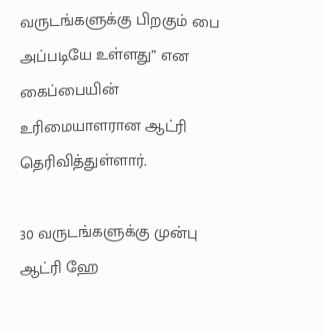வருடங்களுக்கு பிறகும் பை அப்படியே உள்ளது” என கைப்பையின் உரிமையாளரான ஆட்ரி தெரிவித்துள்ளார்.

30 வருடங்களுக்கு முன்பு ஆட்ரி ஹே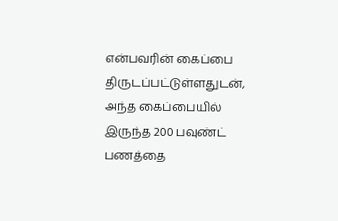என்பவரின் கைப்பை திருடப்பட்டுள்ளதுடன், அந்த கைப்பையில் இருந்த 200 பவுண்ட் பணத்தை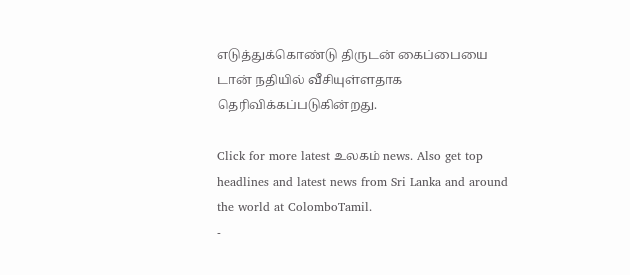எடுத்துக்கொண்டு திருடன் கைப்பையை டான் நதியில் வீசியுள்ளதாக தெரிவிக்கப்படுகின்றது.

Click for more latest உலகம் news. Also get top headlines and latest news from Sri Lanka and around the world at ColomboTamil.
-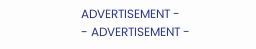ADVERTISEMENT -
- ADVERTISEMENT -